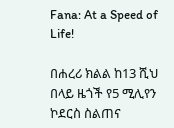Fana: At a Speed of Life!

በሐረሪ ክልል ከ13 ሺህ በላይ ዜጎች የ5 ሚሊየን ኮደርስ ስልጠና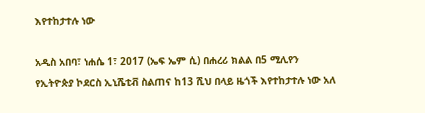እየተከታተሉ ነው

አዲስ አበባ፣ ነሐሴ 1፣ 2017 (ኤፍ ኤም ሲ) በሐረሪ ክልል በ5 ሚሊየን የኢትዮጵያ ኮደርስ ኢኒሼቲቭ ስልጠና ከ13 ሺህ በላይ ዜጎች እየተከታተሉ ነው አለ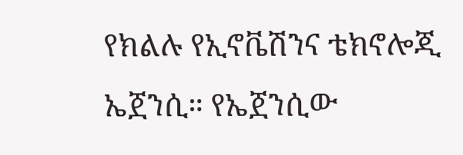የክልሉ የኢኖቬሽንና ቴክኖሎጂ ኤጀንሲ። የኤጀንሲው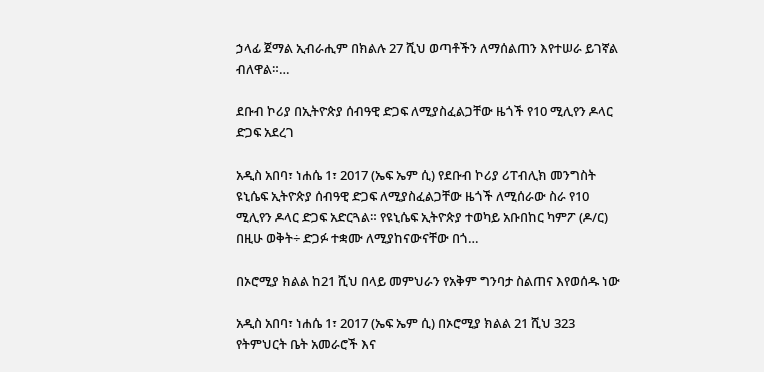ኃላፊ ጀማል ኢብራሒም በክልሉ 27 ሺህ ወጣቶችን ለማሰልጠን እየተሠራ ይገኛል ብለዋል።…

ደቡብ ኮሪያ በኢትዮጵያ ሰብዓዊ ድጋፍ ለሚያስፈልጋቸው ዜጎች የ10 ሚሊየን ዶላር ድጋፍ አደረገ

አዲስ አበባ፣ ነሐሴ 1፣ 2017 (ኤፍ ኤም ሲ) የደቡብ ኮሪያ ሪፐብሊክ መንግስት ዩኒሴፍ ኢትዮጵያ ሰብዓዊ ድጋፍ ለሚያስፈልጋቸው ዜጎች ለሚሰራው ስራ የ10 ሚሊየን ዶላር ድጋፍ አድርጓል። የዩኒሴፍ ኢትዮጵያ ተወካይ አቡበከር ካምፖ (ዶ/ር) በዚሁ ወቅት÷ ድጋፉ ተቋሙ ለሚያከናውናቸው በጎ…

በኦሮሚያ ክልል ከ21 ሺህ በላይ መምህራን የአቅም ግንባታ ስልጠና እየወሰዱ ነው

አዲስ አበባ፣ ነሐሴ 1፣ 2017 (ኤፍ ኤም ሲ) በኦሮሚያ ክልል 21 ሺህ 323 የትምህርት ቤት አመራሮች እና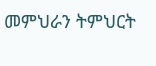መምህራን ትምህርት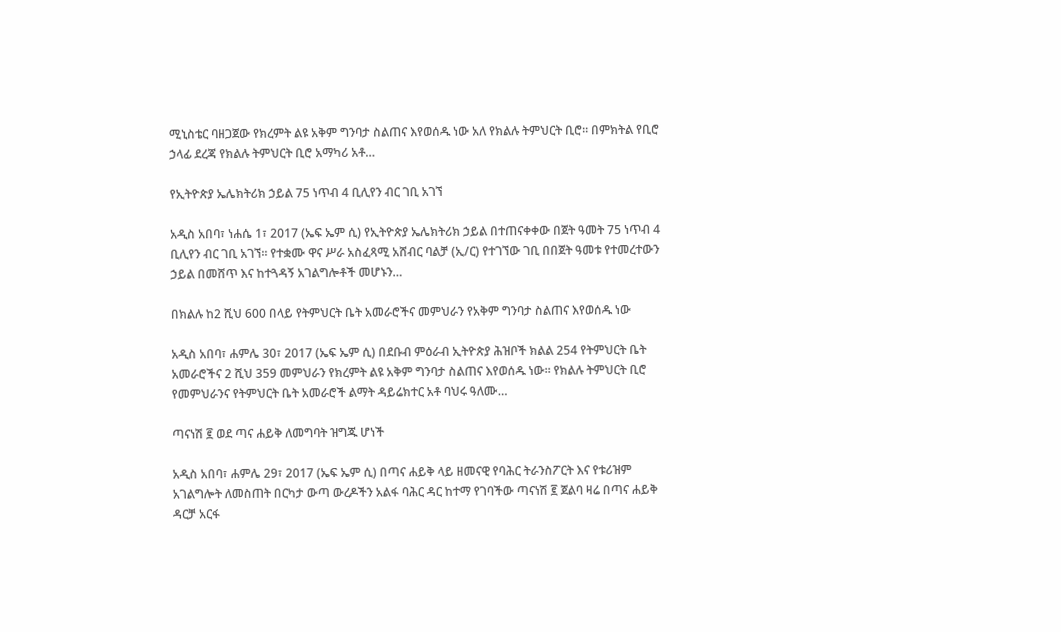ሚኒስቴር ባዘጋጀው የክረምት ልዩ አቅም ግንባታ ስልጠና እየወሰዱ ነው አለ የክልሉ ትምህርት ቢሮ። በምክትል የቢሮ ኃላፊ ደረጃ የክልሉ ትምህርት ቢሮ አማካሪ አቶ…

የኢትዮጵያ ኤሌክትሪክ ኃይል 75 ነጥብ 4 ቢሊየን ብር ገቢ አገኘ

አዲስ አበባ፣ ነሐሴ 1፣ 2017 (ኤፍ ኤም ሲ) የኢትዮጵያ ኤሌክትሪክ ኃይል በተጠናቀቀው በጀት ዓመት 75 ነጥብ 4 ቢሊየን ብር ገቢ አገኘ፡፡ የተቋሙ ዋና ሥራ አስፈጻሚ አሸብር ባልቻ (ኢ/ር) የተገኘው ገቢ በበጀት ዓመቱ የተመረተውን ኃይል በመሸጥ እና ከተጓዳኝ አገልግሎቶች መሆኑን…

በክልሉ ከ2 ሺህ 600 በላይ የትምህርት ቤት አመራሮችና መምህራን የአቅም ግንባታ ስልጠና እየወሰዱ ነው

አዲስ አበባ፣ ሐምሌ 30፣ 2017 (ኤፍ ኤም ሲ) በደቡብ ምዕራብ ኢትዮጵያ ሕዝቦች ክልል 254 የትምህርት ቤት አመራሮችና 2 ሺህ 359 መምህራን የክረምት ልዩ አቅም ግንባታ ስልጠና እየወሰዱ ነው። የክልሉ ትምህርት ቢሮ የመምህራንና የትምህርት ቤት አመራሮች ልማት ዳይሬክተር አቶ ባህሩ ዓለሙ…

ጣናነሽ ፪ ወደ ጣና ሐይቅ ለመግባት ዝግጁ ሆነች

አዲስ አበባ፣ ሐምሌ 29፣ 2017 (ኤፍ ኤም ሲ) በጣና ሐይቅ ላይ ዘመናዊ የባሕር ትራንስፖርት እና የቱሪዝም አገልግሎት ለመስጠት በርካታ ውጣ ውረዶችን አልፋ ባሕር ዳር ከተማ የገባችው ጣናነሽ ፪ ጀልባ ዛሬ በጣና ሐይቅ ዳርቻ አርፋ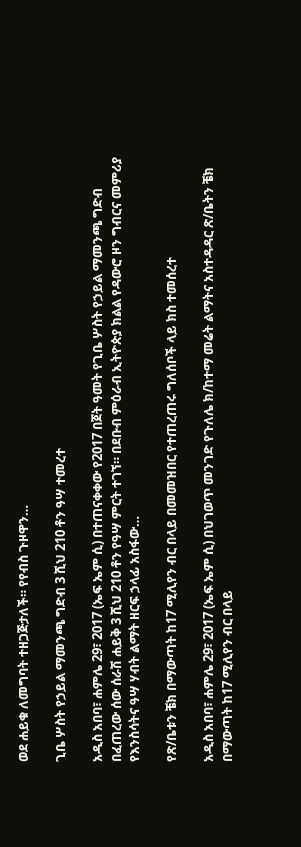ወደ ሐይቁ ለመግባት ተዘጋጅታለች። የየብስ ጉዞዋን…

ጊቤ ሦስት የኃይል ማመንጫ ግድብ 3 ሺህ 210 ቶን ዓሣ ተመረተ

አዲስ አበባ፣ ሐምሌ 29፣ 2017 (ኤፍ ኤም ሲ) በተጠናቀቀው የ2017 በጀት ዓመት የጊቤ ሦስት የኃይል ማመንጫ ግድብ በፈጠረው ሰው ሰራሽ ሐይቅ 3 ሺህ 210 ቶን የዓሣ ምርት ተገኘ። በደቡብ ምዕራብ ኢትዮጵያ ክልል የዳውሮ ዞን ግብርና መምሪያ የእንስሳትና ዓሣ ሃብት ልማት ዘርፍ ኃላፊ አስፋው…

የጽ/ቤቱን ቼክ በማውጣት ከ17 ሚሊየን ብር በላይ በመመዝበር የተጠረጠሩ ግለሰቦች ላይ ክስ ተመሰረተ

አዲስ አበባ፣ ሐምሌ 29፣ 2017 (ኤፍ ኤም ሲ) በህገወጥ መንገድ የጉለሌ ክ/ከተማ መሬት ልማትና አስተዳዳር ጽ/ቤትን ቼክ በማውጣት ከ17 ሚሊየን ብር በላይ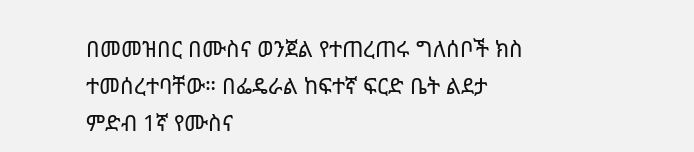በመመዝበር በሙስና ወንጀል የተጠረጠሩ ግለሰቦች ክስ ተመሰረተባቸው። በፌዴራል ከፍተኛ ፍርድ ቤት ልደታ ምድብ 1ኛ የሙስና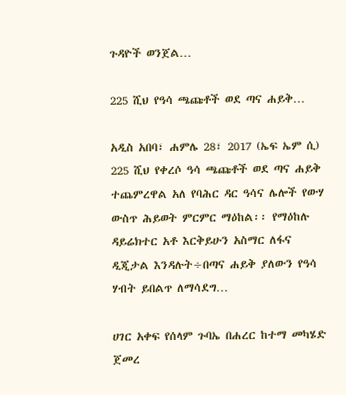ጉዳዮች ወንጀል…

225 ሺህ የዓሳ ጫጩቶች ወደ ጣና ሐይቅ…

አዲስ አበባ፣ ሐምሌ 28፣ 2017 (ኤፍ ኤም ሲ) 225 ሺህ የቀረሶ ዓሳ ጫጩቶች ወደ ጣና ሐይቅ ተጨምረዋል አለ የባሕር ዳር ዓሳና ሌሎች የውሃ ውስጥ ሕይወት ምርምር ማዕከል፡፡ የማዕከሉ ዳይሬክተር አቶ እርቅይሁን አስማር ለፋና ዲጂታል እንዳሉት÷በጣና ሐይቅ ያለውን የዓሳ ሃብት ይበልጥ ለማሳደግ…

ሀገር አቀፍ የሰላም ጉባኤ በሐረር ከተማ መካሄድ ጀመረ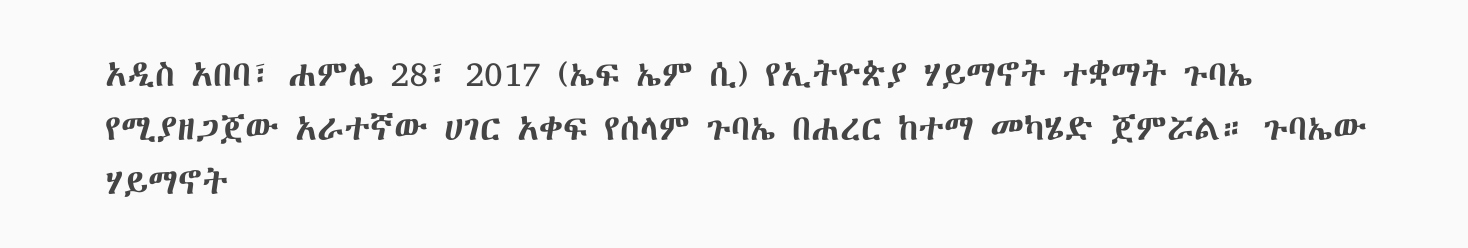አዲስ አበባ፣ ሐምሌ 28፣ 2017 (ኤፍ ኤም ሲ) የኢትዮጵያ ሃይማኖት ተቋማት ጉባኤ የሚያዘጋጀው አራተኛው ሀገር አቀፍ የሰላም ጉባኤ በሐረር ከተማ መካሄድ ጀምሯል። ጉባኤው ሃይማኖት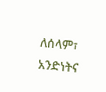ለሰላም፣ አንድነትና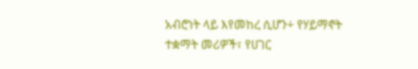አብሮነት ላይ እየመከረ ሲሆን÷ የሃይማኖት ተቋማት መሪዎች፣ የሀገር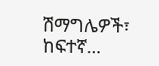ሽማግሌዎች፣ ከፍተኛ…